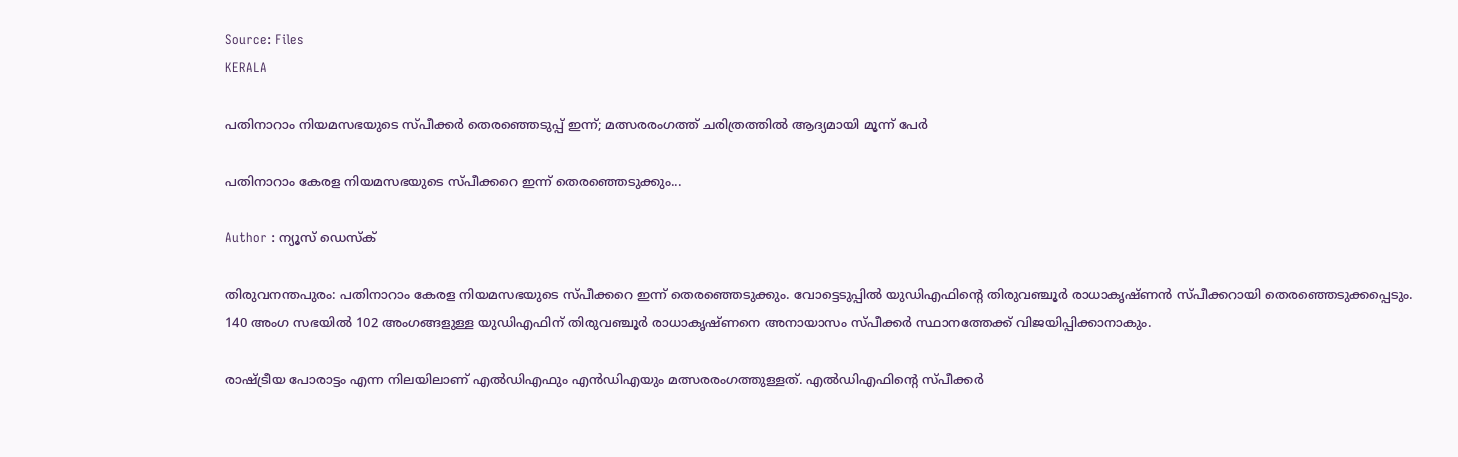Source: Files
KERALA

പതിനാറാം നിയമസഭയുടെ സ്പീക്കർ തെരഞ്ഞെടുപ്പ് ഇന്ന്; മത്സരരംഗത്ത് ചരിത്രത്തിൽ ആദ്യമായി മൂന്ന് പേ‍ർ

പതിനാറാം കേരള നിയമസഭയുടെ സ്പീക്കറെ ഇന്ന് തെരഞ്ഞെടുക്കും...

Author : ന്യൂസ് ഡെസ്ക്

തിരുവനന്തപുരം: പതിനാറാം കേരള നിയമസഭയുടെ സ്പീക്കറെ ഇന്ന് തെരഞ്ഞെടുക്കും. വോട്ടെടുപ്പിൽ യുഡിഎഫിൻ്റെ തിരുവഞ്ചൂർ രാധാകൃഷ്ണൻ സ്പീക്കറായി തെരഞ്ഞെടുക്കപ്പെടും. 140 അംഗ സഭയിൽ 102 അംഗങ്ങളുള്ള യുഡിഎഫിന് തിരുവഞ്ചൂർ രാധാകൃഷ്ണനെ അനായാസം സ്പീക്കർ സ്ഥാനത്തേക്ക് വിജയിപ്പിക്കാനാകും.

രാഷ്ട്രീയ പോരാട്ടം എന്ന നിലയിലാണ് എൽഡിഎഫും എൻഡിഎയും മത്സരരംഗത്തുള്ളത്. എൽഡിഎഫിൻ്റെ സ്പീക്കർ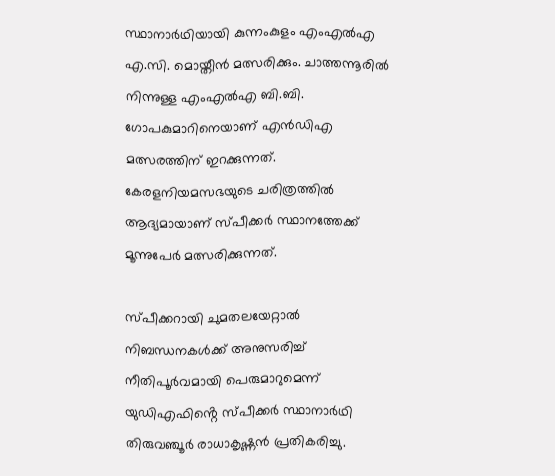സ്ഥാനാർഥിയായി കുന്നംകുളം എംഎൽഎ എ.സി. മൊയ്തീൻ മത്സരിക്കും. ചാത്തന്നൂരിൽ നിന്നുള്ള എംഎൽഎ ബി.ബി. ഗോപകുമാറിനെയാണ് എൻഡിഎ മത്സരത്തിന് ഇറക്കുന്നത്. കേരളനിയമസഭയുടെ ചരിത്രത്തിൽ ആദ്യമായാണ് സ്പീക്കർ സ്ഥാനത്തേക്ക് മൂന്നുപേർ മത്സരിക്കുന്നത്.

സ്പീക്കറായി ചുമതലയേറ്റാൽ നിബന്ധനകൾക്ക് അനുസരിച്ച് നീതിപൂർവമായി പെരുമാറുമെന്ന് യുഡിഎഫിൻ്റെ സ്പീക്കർ സ്ഥാനാർഥി തിരുവഞ്ചൂർ രാധാകൃഷ്ണൻ പ്രതികരിച്ചു.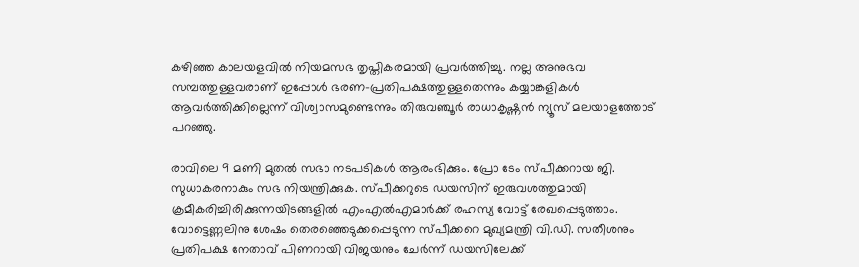കഴിഞ്ഞ കാലയളവിൽ നിയമസഭ തൃപ്തികരമായി പ്രവർത്തിച്ചു. നല്ല അനുഭവ സമ്പത്തുള്ളവരാണ് ഇപ്പോൾ ഭരണ-പ്രതിപക്ഷത്തുള്ളതെന്നും കയ്യാങ്കളികൾ ആവർത്തിക്കില്ലെന്ന് വിശ്വാസമുണ്ടെന്നും തിരുവഞ്ചൂർ രാധാകൃഷ്ണൻ ന്യൂസ് മലയാളത്തോട് പറഞ്ഞു.

രാവിലെ 9 മണി മുതൽ സഭാ നടപടികൾ ആരംഭിക്കും. പ്രോ ടേം സ്പീക്കറായ ജി. സുധാകരനാകും സഭ നിയന്ത്രിക്കുക. സ്പീക്കറുടെ ഡയസിന് ഇരുവശത്തുമായി ക്രമീകരിച്ചിരിക്കുന്നയിടങ്ങളിൽ എംഎൽഎമാർക്ക് രഹസ്യ വോട്ട് രേഖപ്പെടുത്താം. വോട്ടെണ്ണലിനു ശേഷം തെരഞ്ഞെടുക്കപ്പെടുന്ന സ്പീക്കറെ മുഖ്യമന്ത്രി വി.ഡി. സതീശനും പ്രതിപക്ഷ നേതാവ് പിണറായി വിജയനും ചേർന്ന് ഡയസിലേക്ക്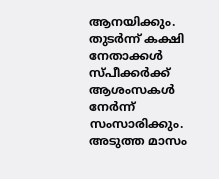ആനയിക്കും. തുടർന്ന് കക്ഷി നേതാക്കൾ സ്പീക്കർക്ക് ആശംസകൾ നേർന്ന് സംസാരിക്കും. അടുത്ത മാസം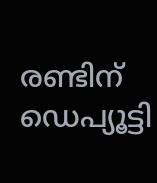രണ്ടിന് ഡെപ്യൂട്ടി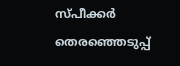സ്പീക്കർ തെരഞ്ഞെടുപ്പ്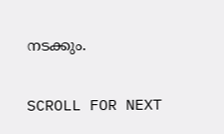നടക്കും.

SCROLL FOR NEXT